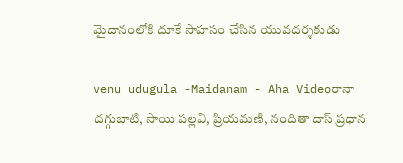మైదానంలోకి దూకే సాహసం చేసిన యువదర్శకుడు

venu udugula -Maidanam - Aha Videoరానా దగ్గుబాటి, సాయి పల్లవి, ప్రియమణి, నందితా దాస్ ప్రధాన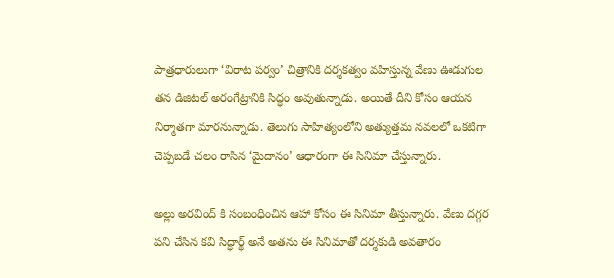పాత్రధారులుగా ‘విరాట పర్వం’ చిత్రానికి దర్శకత్వం వహిస్తున్న వేణు ఊడుగుల తన డిజిటల్ అరంగేట్రానికి సిద్ధం అవుతున్నాడు. అయితే దీని కోసం ఆయన నిర్మాతగా మారనున్నాడు. తెలుగు సాహిత్యంలోని అత్యుత్తమ నవలలో ఒకటిగా చెప్పబడే చలం రాసిన ‘మైదానం’ ఆధారంగా ఈ సినిమా చేస్తున్నారు.

అల్లు అరవింద్ కి సంబంధించిన ఆహా కోసం ఈ సినిమా తీస్తున్నారు. వేణు దగ్గర పని చేసిన కవి సిద్ధార్థ్ అనే అతను ఈ సినిమాతో దర్శకుడి అవతారం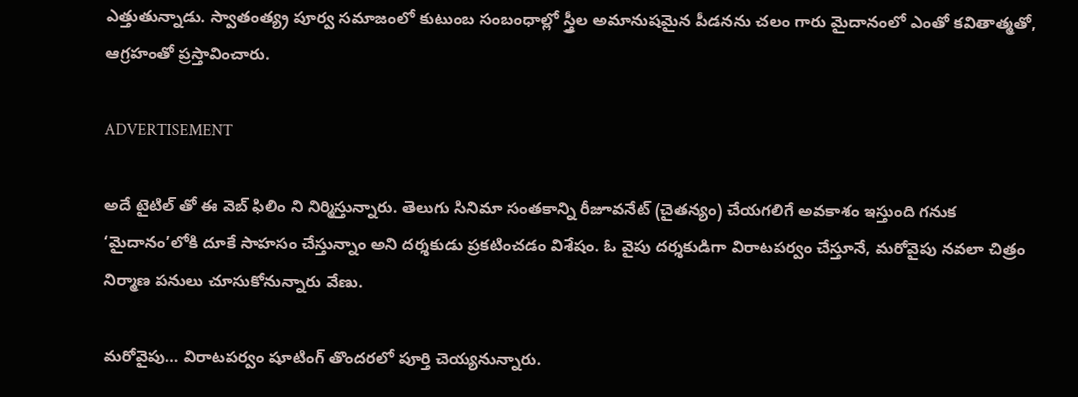ఎత్తుతున్నాడు. స్వాతంత్య్ర పూర్వ సమాజంలో కుటుంబ సంబంధాల్లో స్త్రీల అమానుషమైన పీడనను చలం గారు మైదానంలో ఎంతో కవితాత్మతో, ఆగ్రహంతో ప్రస్తావించారు.

ADVERTISEMENT

అదే టైటిల్ తో ఈ వెబ్ ఫిలిం ని నిర్మిస్తున్నారు. తెలుగు సినిమా సంతకాన్ని రీజూవనేట్‌ (చైతన్యం) చేయగలిగే అవకాశం ఇస్తుంది గనుక ‘మైదానం’లోకి దూకే సాహసం చేస్తున్నాం అని దర్శకుడు ప్రకటించడం విశేషం. ఓ వైపు దర్శకుడిగా విరాటపర్వం చేస్తూనే, మరోవైపు నవలా చిత్రం నిర్మాణ పనులు చూసుకోనున్నారు వేణు.

మరోవైపు… విరాటపర్వం షూటింగ్ తొందరలో పూర్తి చెయ్యనున్నారు.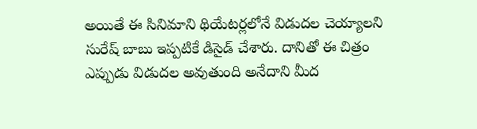అయితే ఈ సినిమాని థియేటర్లలోనే విడుదల చెయ్యాలని సురేష్ బాబు ఇప్పటికే డిసైడ్ చేశారు. దానితో ఈ చిత్రం ఎప్పుడు విడుదల అవుతుంది అనేదాని మీద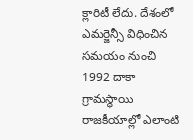క్లారిటీ లేదు. దేశంలో ఎమర్జెన్సీ విధించిన సమయం నుంచి 1992 దాకా గ్రామస్థాయి రాజకీయాల్లో ఎలాంటి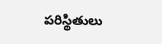పరిస్థితులు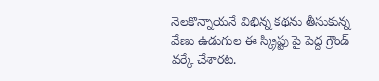నెలకొన్నాయనే విభిన్న కథను తీసుకున్న వేణు ఉడుగుల ఈ స్క్రిప్టు పై పెద్ద గ్రౌండ్ వర్కే చేశారట.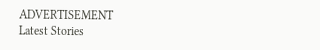ADVERTISEMENT
Latest Stories